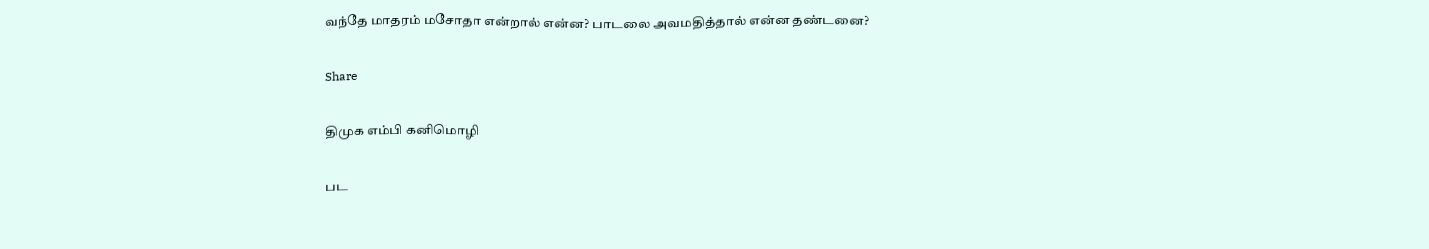வந்தே மாதரம் மசோதா என்றால் என்ன? பாடலை அவமதித்தால் என்ன தண்டனை?

Share

திமுக எம்பி கனிமொழி

பட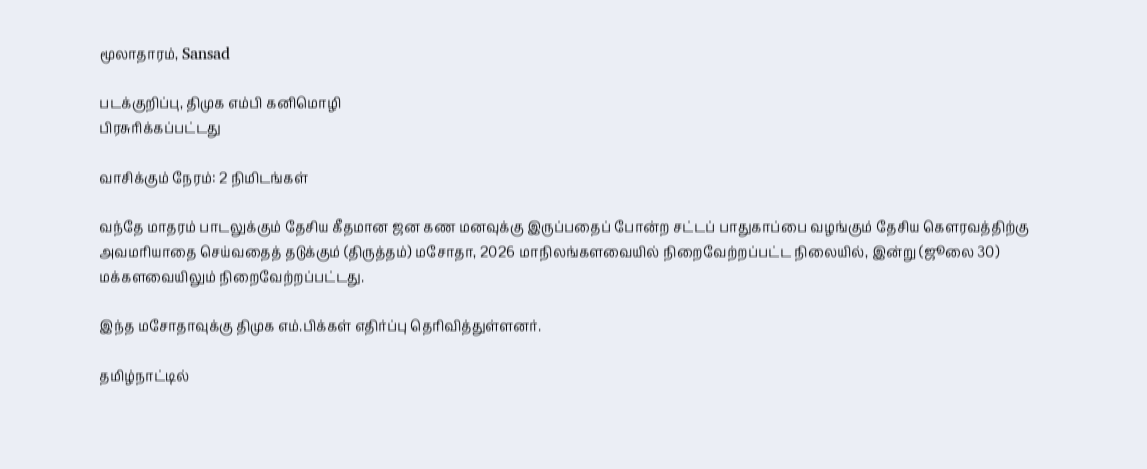மூலாதாரம், Sansad

படக்குறிப்பு, திமுக எம்பி கனிமொழி
பிரசுரிக்கப்பட்டது

வாசிக்கும் நேரம்: 2 நிமிடங்கள்

வந்தே மாதரம் பாடலுக்கும் தேசிய கீதமான ஜன கண மனவுக்கு இருப்பதைப் போன்ற சட்டப் பாதுகாப்பை வழங்கும் தேசிய கௌரவத்திற்கு அவமரியாதை செய்வதைத் தடுக்கும் (திருத்தம்) மசோதா, 2026 மாநிலங்களவையில் நிறைவேற்றப்பட்ட நிலையில், இன்று (ஜூலை 30) மக்களவையிலும் நிறைவேற்றப்பட்டது.

இந்த மசோதாவுக்கு திமுக எம்.பிக்கள் எதிர்ப்பு தெரிவித்துள்ளனர்.

தமிழ்நாட்டில்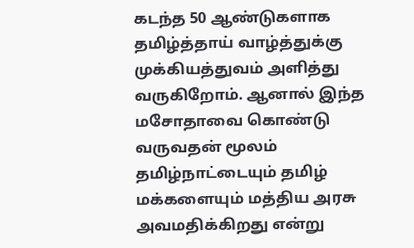கடந்த 50 ஆண்டுகளாக தமிழ்த்தாய் வாழ்த்துக்கு முக்கியத்துவம் அளித்து வருகிறோம். ஆனால் இந்த மசோதாவை கொண்டு வருவதன் மூலம் தமிழ்நாட்டையும் தமிழ் மக்களையும் மத்திய அரசு அவமதிக்கிறது என்று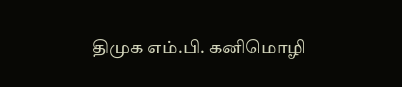திமுக எம்.பி. கனிமொழி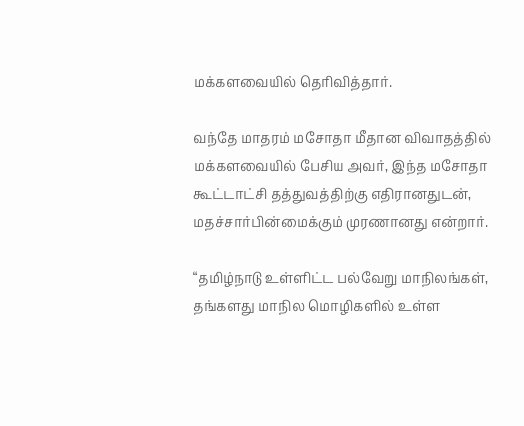மக்களவையில் தெரிவித்தார்.

வந்தே மாதரம் மசோதா மீதான விவாதத்தில் மக்களவையில் பேசிய அவர், இந்த மசோதா கூட்டாட்சி தத்துவத்திற்கு எதிரானதுடன், மதச்சார்பின்மைக்கும் முரணானது என்றார்.

“தமிழ்நாடு உள்ளிட்ட பல்வேறு மாநிலங்கள், தங்களது மாநில மொழிகளில் உள்ள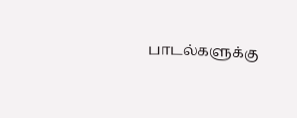பாடல்களுக்கு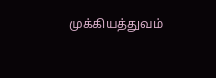முக்கியத்துவம்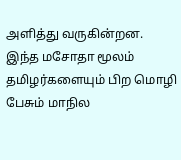அளித்து வருகின்றன. இந்த மசோதா மூலம் தமிழர்களையும் பிற மொழி பேசும் மாநில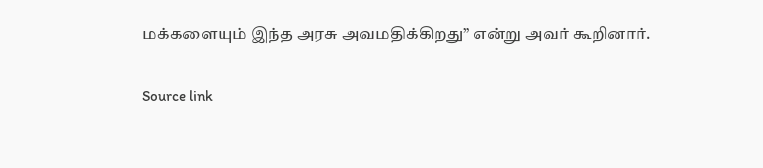மக்களையும் இந்த அரசு அவமதிக்கிறது” என்று அவர் கூறினார்.

Source link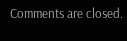Comments are closed.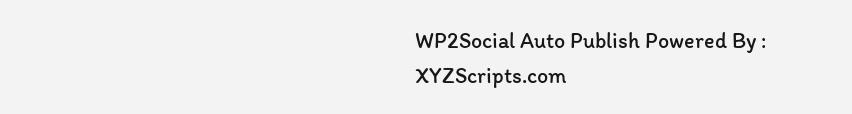WP2Social Auto Publish Powered By : XYZScripts.com